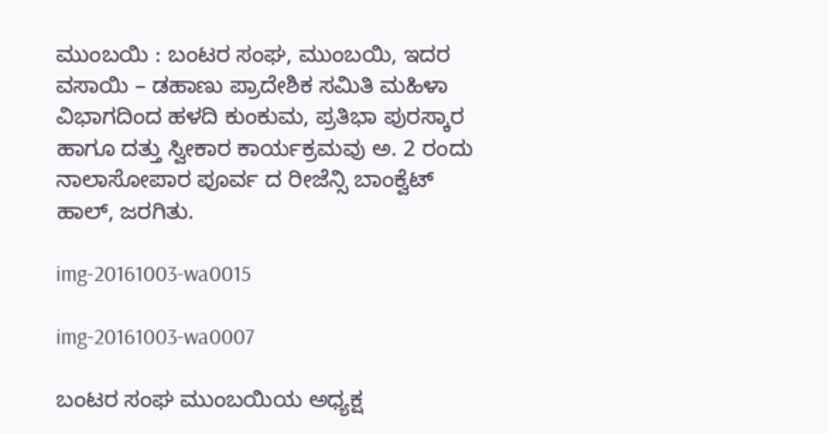ಮುಂಬಯಿ : ಬಂಟರ ಸಂಘ, ಮುಂಬಯಿ, ಇದರ ವಸಾಯಿ – ಡಹಾಣು ಪ್ರಾದೇಶಿಕ ಸಮಿತಿ ಮಹಿಳಾ ವಿಭಾಗದಿಂದ ಹಳದಿ ಕುಂಕುಮ, ಪ್ರತಿಭಾ ಪುರಸ್ಕಾರ ಹಾಗೂ ದತ್ತು ಸ್ವೀಕಾರ ಕಾರ್ಯಕ್ರಮವು ಅ. 2 ರಂದು ನಾಲಾಸೋಪಾರ ಪೂರ್ವ ದ ರೀಜೆನ್ಸಿ ಬಾಂಕ್ವೆಟ್ ಹಾಲ್, ಜರಗಿತು.

img-20161003-wa0015

img-20161003-wa0007

ಬಂಟರ ಸಂಘ ಮುಂಬಯಿಯ ಅಧ್ಯಕ್ಷ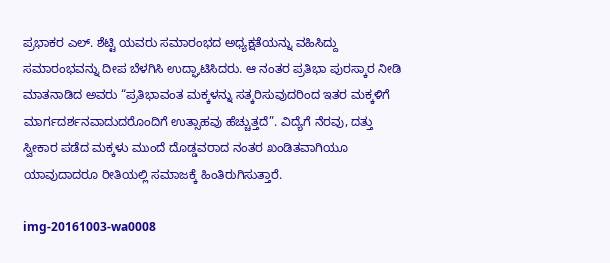ಪ್ರಭಾಕರ ಎಲ್. ಶೆಟ್ಟಿ ಯವರು ಸಮಾರಂಭದ ಅಧ್ಯಕ್ಷತೆಯನ್ನು ವಹಿಸಿದ್ದು ಸಮಾರಂಭವನ್ನು ದೀಪ ಬೆಳಗಿಸಿ ಉದ್ಘಾಟಿಸಿದರು. ಆ ನಂತರ ಪ್ರತಿಭಾ ಪುರಸ್ಕಾರ ನೀಡಿ ಮಾತನಾಡಿದ ಅವರು “ಪ್ರತಿಭಾವಂತ ಮಕ್ಕಳನ್ನು ಸತ್ಕರಿಸುವುದರಿಂದ ಇತರ ಮಕ್ಕಳಿಗೆ ಮಾರ್ಗದರ್ಶನವಾದುದರೊಂದಿಗೆ ಉತ್ಸಾಹವು ಹೆಚ್ಚುತ್ತದೆ”. ವಿದ್ಯೆಗೆ ನೆರವು, ದತ್ತು ಸ್ವೀಕಾರ ಪಡೆದ ಮಕ್ಕಳು ಮುಂದೆ ದೊಡ್ಡವರಾದ ನಂತರ ಖಂಡಿತವಾಗಿಯೂ ಯಾವುದಾದರೂ ರೀತಿಯಲ್ಲಿ ಸಮಾಜಕ್ಕೆ ಹಿಂತಿರುಗಿಸುತ್ತಾರೆ.

img-20161003-wa0008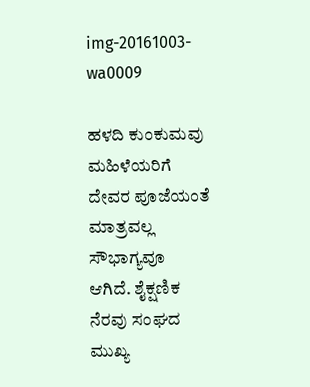img-20161003-wa0009

ಹಳದಿ ಕುಂಕುಮವು ಮಹಿಳೆಯರಿಗೆ ದೇವರ ಪೂಜೆಯಂತೆ ಮಾತ್ರವಲ್ಲ ಸೌಭಾಗ್ಯವೂ ಆಗಿದೆ. ಶೈಕ್ಷಣಿಕ ನೆರವು ಸಂಘದ ಮುಖ್ಯ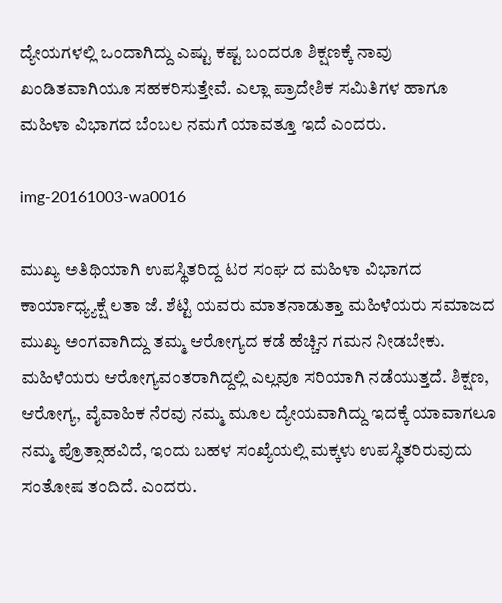ದ್ಯೇಯಗಳಲ್ಲಿ ಒಂದಾಗಿದ್ದು ಎಷ್ಟು ಕಷ್ಟ ಬಂದರೂ ಶಿಕ್ಷಣಕ್ಕೆ ನಾವು ಖಂಡಿತವಾಗಿಯೂ ಸಹಕರಿಸುತ್ತೇವೆ. ಎಲ್ಲಾ ಪ್ರಾದೇಶಿಕ ಸಮಿತಿಗಳ ಹಾಗೂ ಮಹಿಳಾ ವಿಭಾಗದ ಬೆಂಬಲ ನಮಗೆ ಯಾವತ್ತೂ ಇದೆ ಎಂದರು.

img-20161003-wa0016

ಮುಖ್ಯ ಅತಿಥಿಯಾಗಿ ಉಪಸ್ಥಿತರಿದ್ದ ಟರ ಸಂಘ ದ ಮಹಿಳಾ ವಿಭಾಗದ ಕಾರ್ಯಾಧ್ಯ್ಯಕ್ಷೆ ಲತಾ ಜೆ. ಶೆಟ್ಟಿ ಯವರು ಮಾತನಾಡುತ್ತಾ ಮಹಿಳೆಯರು ಸಮಾಜದ ಮುಖ್ಯ ಅಂಗವಾಗಿದ್ದು ತಮ್ಮ ಆರೋಗ್ಯದ ಕಡೆ ಹೆಚ್ಚಿನ ಗಮನ ನೀಡಬೇಕು. ಮಹಿಳೆಯರು ಆರೋಗ್ಯವಂತರಾಗಿದ್ದಲ್ಲಿ ಎಲ್ಲವೂ ಸರಿಯಾಗಿ ನಡೆಯುತ್ತದೆ. ಶಿಕ್ಷಣ, ಆರೋಗ್ಯ, ವೈವಾಹಿಕ ನೆರವು ನಮ್ಮ ಮೂಲ ದ್ಯೇಯವಾಗಿದ್ದು ಇದಕ್ಕೆ ಯಾವಾಗಲೂ ನಮ್ಮ ಪ್ರೊತ್ಸಾಹವಿದೆ, ಇಂದು ಬಹಳ ಸಂಖ್ಯೆಯಲ್ಲಿ ಮಕ್ಕಳು ಉಪಸ್ಥಿತರಿರುವುದು ಸಂತೋಷ ತಂದಿದೆ. ಎಂದರು.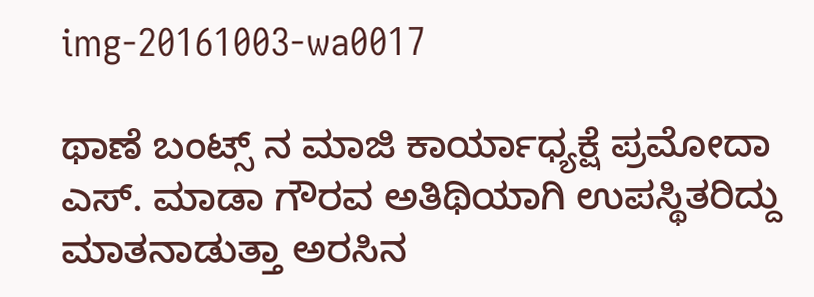img-20161003-wa0017

ಥಾಣೆ ಬಂಟ್ಸ್ ನ ಮಾಜಿ ಕಾರ್ಯಾಧ್ಯಕ್ಷೆ ಪ್ರಮೋದಾ ಎಸ್. ಮಾಡಾ ಗೌರವ ಅತಿಥಿಯಾಗಿ ಉಪಸ್ಥಿತರಿದ್ದು ಮಾತನಾಡುತ್ತಾ ಅರಸಿನ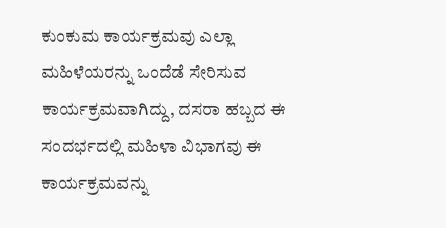ಕುಂಕುಮ ಕಾರ್ಯಕ್ರಮವು ಎಲ್ಲಾ ಮಹಿಳೆಯರನ್ನು ಒಂದೆಡೆ ಸೇರಿಸುವ ಕಾರ್ಯಕ್ರಮವಾಗಿದ್ದು, ದಸರಾ ಹಬ್ಬದ ಈ ಸಂದರ್ಭದಲ್ಲಿ ಮಹಿಳಾ ವಿಭಾಗವು ಈ ಕಾರ್ಯಕ್ರಮವನ್ನು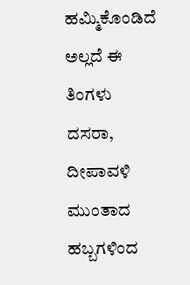ಹಮ್ಮಿಕೊಂಡಿದೆ ಅಲ್ಲದೆ ಈ ತಿಂಗಳು ದಸರಾ, ದೀಪಾವಳಿ ಮುಂತಾದ ಹಬ್ಬಗಳಿಂದ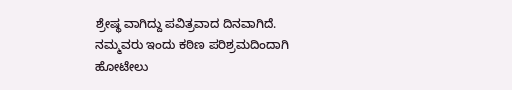ಶ್ರೇಷ್ಥ ವಾಗಿದ್ದು ಪವಿತ್ರವಾದ ದಿನವಾಗಿದೆ. ನಮ್ಮವರು ಇಂದು ಕಠಿಣ ಪರಿಶ್ರಮದಿಂದಾಗಿ ಹೋಟೇಲು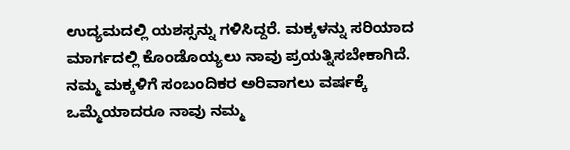ಉದ್ಯಮದಲ್ಲಿ ಯಶಸ್ಸನ್ನು ಗಳಿಸಿದ್ದರೆ. ಮಕ್ಕಳನ್ನು ಸರಿಯಾದ ಮಾರ್ಗದಲ್ಲಿ ಕೊಂಡೊಯ್ಯಲು ನಾವು ಪ್ರಯತ್ನಿಸಬೇಕಾಗಿದೆ. ನಮ್ಮ ಮಕ್ಕಳಿಗೆ ಸಂಬಂದಿಕರ ಅರಿವಾಗಲು ವರ್ಷಕ್ಕೆ ಒಮ್ಮೆಯಾದರೂ ನಾವು ನಮ್ಮ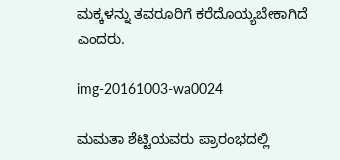ಮಕ್ಕಳನ್ನು ತವರೂರಿಗೆ ಕರೆದೊಯ್ಯಬೇಕಾಗಿದೆ ಎಂದರು.

img-20161003-wa0024

ಮಮತಾ ಶೆಟ್ಟಿಯವರು ಪ್ರಾರಂಭದಲ್ಲಿ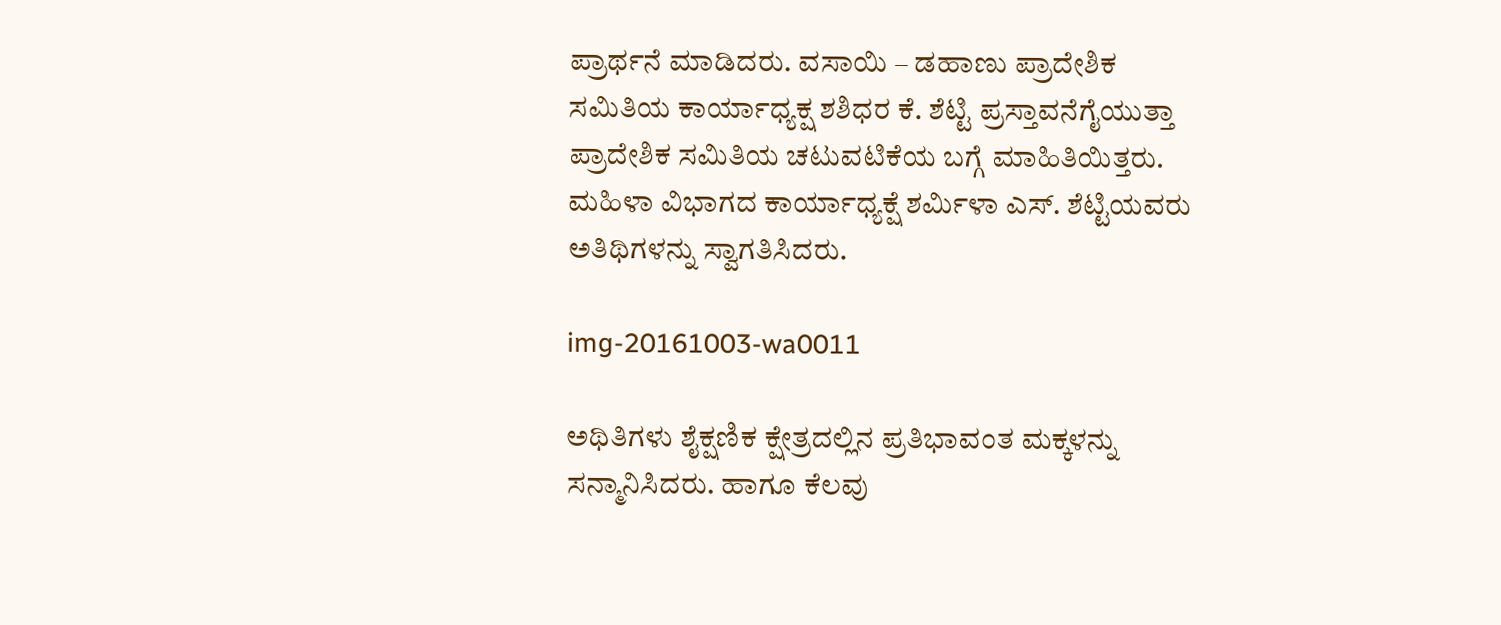ಪ್ರಾರ್ಥನೆ ಮಾಡಿದರು. ವಸಾಯಿ – ಡಹಾಣು ಪ್ರಾದೇಶಿಕ ಸಮಿತಿಯ ಕಾರ್ಯಾಧ್ಯಕ್ಷ ಶಶಿಧರ ಕೆ. ಶೆಟ್ಟಿ ಪ್ರಸ್ತಾವನೆಗೈಯುತ್ತಾ ಪ್ರಾದೇಶಿಕ ಸಮಿತಿಯ ಚಟುವಟಿಕೆಯ ಬಗ್ಗೆ ಮಾಹಿತಿಯಿತ್ತರು. ಮಹಿಳಾ ವಿಭಾಗದ ಕಾರ್ಯಾಧ್ಯಕ್ಷೆ ಶರ್ಮಿಳಾ ಎಸ್. ಶೆಟ್ಟಿಯವರು ಅತಿಥಿಗಳನ್ನು ಸ್ವಾಗತಿಸಿದರು.

img-20161003-wa0011

ಅಥಿತಿಗಳು ಶೈಕ್ಷಣಿಕ ಕ್ಷೇತ್ರದಲ್ಲಿನ ಪ್ರತಿಭಾವಂತ ಮಕ್ಕಳನ್ನು ಸನ್ಮಾನಿಸಿದರು. ಹಾಗೂ ಕೆಲವು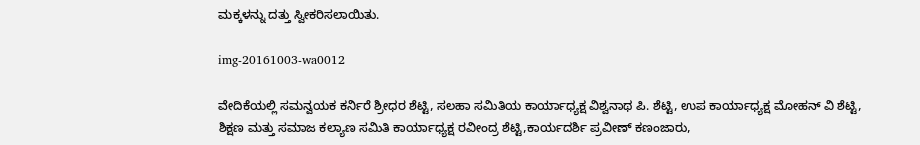ಮಕ್ಕಳನ್ನು ದತ್ತು ಸ್ವೀಕರಿಸಲಾಯಿತು.

img-20161003-wa0012

ವೇದಿಕೆಯಲ್ಲಿ ಸಮನ್ವಯಕ ಕರ್ನಿರೆ ಶ್ರೀಧರ ಶೆಟ್ಟಿ, ಸಲಹಾ ಸಮಿತಿಯ ಕಾರ್ಯಾಧ್ಯಕ್ಷ ವಿಶ್ವನಾಥ ಪಿ. ಶೆಟ್ಟಿ, ಉಪ ಕಾರ್ಯಾಧ್ಯಕ್ಷ ಮೋಹನ್ ವಿ ಶೆಟ್ಟಿ, ಶಿಕ್ಷಣ ಮತ್ತು ಸಮಾಜ ಕಲ್ಯಾಣ ಸಮಿತಿ ಕಾರ್ಯಾಧ್ಯಕ್ಷ ರವೀಂದ್ರ ಶೆಟ್ಟಿ,ಕಾರ್ಯದರ್ಶಿ ಪ್ರವೀಣ್ ಕಣಂಜಾರು,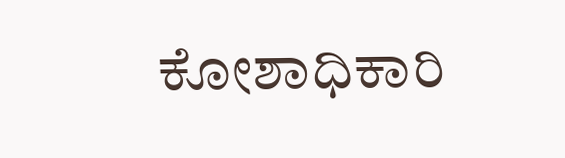ಕೋಶಾಧಿಕಾರಿ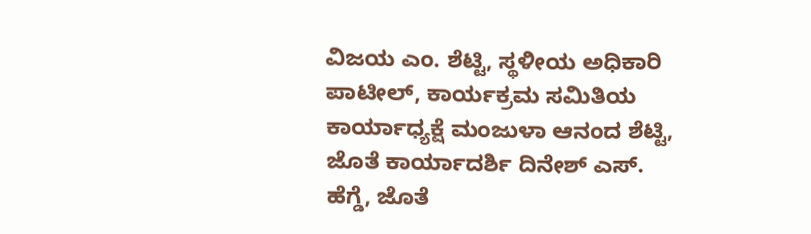ವಿಜಯ ಎಂ. ಶೆಟ್ಟಿ, ಸ್ಥಳೀಯ ಅಧಿಕಾರಿ ಪಾಟೀಲ್, ಕಾರ್ಯಕ್ರಮ ಸಮಿತಿಯ ಕಾರ್ಯಾಧ್ಯಕ್ಷೆ ಮಂಜುಳಾ ಆನಂದ ಶೆಟ್ಟಿ, ಜೊತೆ ಕಾರ್ಯಾದರ್ಶಿ ದಿನೇಶ್ ಎಸ್. ಹೆಗ್ಡೆ, ಜೊತೆ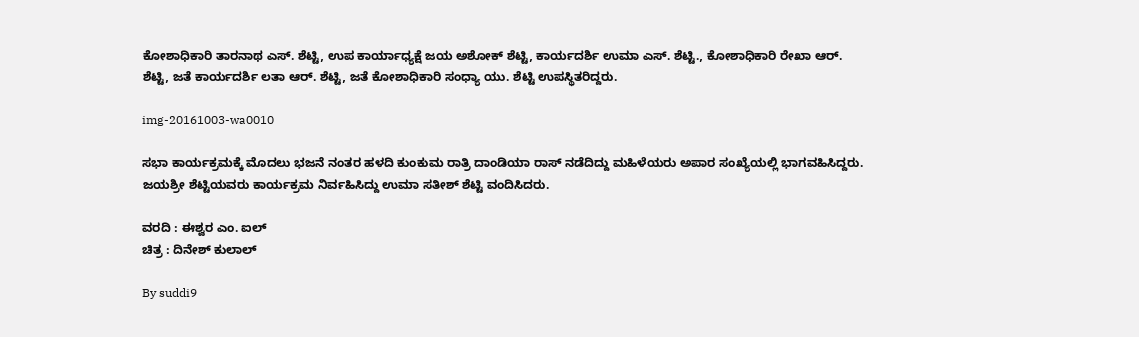ಕೋಶಾಧಿಕಾರಿ ತಾರನಾಥ ಎಸ್. ಶೆಟ್ಟಿ, ಉಪ ಕಾರ್ಯಾಧ್ಯಕ್ಷೆ ಜಯ ಅಶೋಕ್ ಶೆಟ್ಟಿ, ಕಾರ್ಯದರ್ಶಿ ಉಮಾ ಎಸ್. ಶೆಟ್ಟಿ., ಕೋಶಾಧಿಕಾರಿ ರೇಖಾ ಆರ್. ಶೆಟ್ಟಿ, ಜತೆ ಕಾರ್ಯದರ್ಶಿ ಲತಾ ಆರ್. ಶೆಟ್ಟಿ, ಜತೆ ಕೋಶಾಧಿಕಾರಿ ಸಂಧ್ಯಾ ಯು. ಶೆಟ್ಟಿ ಉಪಸ್ಥಿತರಿದ್ದರು.

img-20161003-wa0010

ಸಭಾ ಕಾರ್ಯಕ್ರಮಕ್ಕೆ ಮೊದಲು ಭಜನೆ ನಂತರ ಹಳದಿ ಕುಂಕುಮ ರಾತ್ರಿ ದಾಂಡಿಯಾ ರಾಸ್ ನಡೆದಿದ್ದು ಮಹಿಳೆಯರು ಅಪಾರ ಸಂಖ್ಯೆಯಲ್ಲಿ ಭಾಗವಹಿಸಿದ್ದರು. ಜಯಶ್ರೀ ಶೆಟ್ಟಿಯವರು ಕಾರ್ಯಕ್ರಮ ನಿರ್ವಹಿಸಿದ್ದು ಉಮಾ ಸತೀಶ್ ಶೆಟ್ಟಿ ವಂದಿಸಿದರು.

ವರದಿ : ಈಶ್ವರ ಎಂ. ಐಲ್
ಚಿತ್ರ : ದಿನೇಶ್ ಕುಲಾಲ್

By suddi9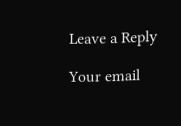Leave a Reply

Your email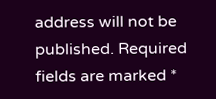address will not be published. Required fields are marked *